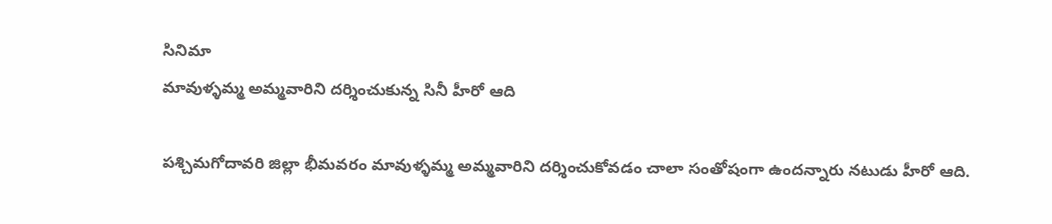సినిమా
మావుళ్ళమ్మ అమ్మవారిని దర్శించుకున్న సినీ హీరో ఆది

పశ్చిమగోదావరి జిల్లా భీమవరం మావుళ్ళమ్మ అమ్మవారిని దర్శించుకోవడం చాలా సంతోషంగా ఉందన్నారు నటుడు హీరో ఆది.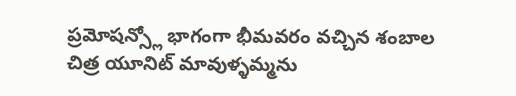ప్రమోషన్స్లో భాగంగా భీమవరం వచ్చిన శంబాల చిత్ర యూనిట్ మావుళ్ళమ్మను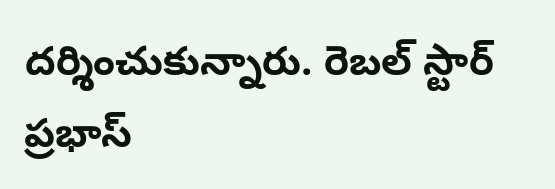దర్శించుకున్నారు. రెబల్ స్టార్ ప్రభాస్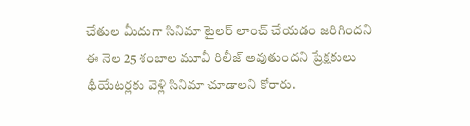చేతుల మీదుగా సినిమా టైలర్ లాంచ్ చేయడం జరిగిందని ఈ నెల 25 శంబాల మూవీ రిలీజ్ అవుతుందని ప్రేక్షకులు థీయేటర్లకు వెళ్లి సినిమా చూడాలని కోరారు.